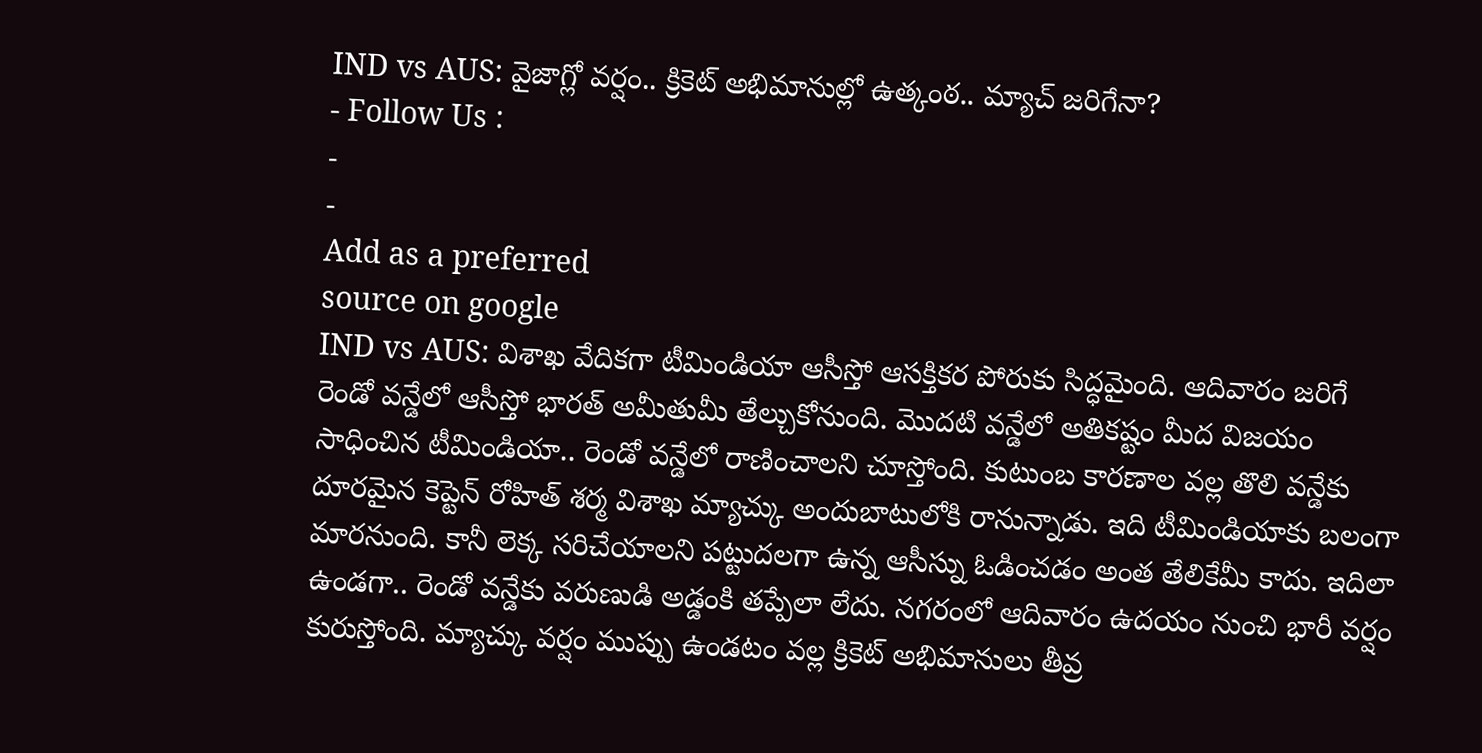IND vs AUS: వైజాగ్లో వర్షం.. క్రికెట్ అభిమానుల్లో ఉత్కంఠ.. మ్యాచ్ జరిగేనా?
- Follow Us :
-
-
Add as a preferred
source on google
IND vs AUS: విశాఖ వేదికగా టీమిండియా ఆసీస్తో ఆసక్తికర పోరుకు సిద్ధమైంది. ఆదివారం జరిగే రెండో వన్డేలో ఆసీస్తో భారత్ అమీతుమీ తేల్చుకోనుంది. మొదటి వన్డేలో అతికష్టం మీద విజయం సాధించిన టీమిండియా.. రెండో వన్డేలో రాణించాలని చూస్తోంది. కుటుంబ కారణాల వల్ల తొలి వన్డేకు దూరమైన కెప్టెన్ రోహిత్ శర్మ విశాఖ మ్యాచ్కు అందుబాటులోకి రానున్నాడు. ఇది టీమిండియాకు బలంగా మారనుంది. కానీ లెక్క సరిచేయాలని పట్టుదలగా ఉన్న ఆసీస్ను ఓడించడం అంత తేలికేమీ కాదు. ఇదిలా ఉండగా.. రెండో వన్డేకు వరుణుడి అడ్డంకి తప్పేలా లేదు. నగరంలో ఆదివారం ఉదయం నుంచి భారీ వర్షం కురుస్తోంది. మ్యాచ్కు వర్షం ముప్పు ఉండటం వల్ల క్రికెట్ అభిమానులు తీవ్ర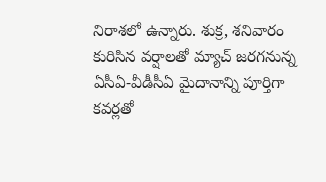నిరాశలో ఉన్నారు. శుక్ర, శనివారం కురిసిన వర్షాలతో మ్యాచ్ జరగనున్న ఏసీఏ-వీడీసీఏ మైదానాన్ని పూర్తిగా కవర్లతో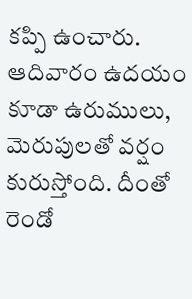కప్పి ఉంచారు. ఆదివారం ఉదయం కూడా ఉరుములు, మెరుపులతో వర్షం కురుస్తోంది. దీంతో రెండో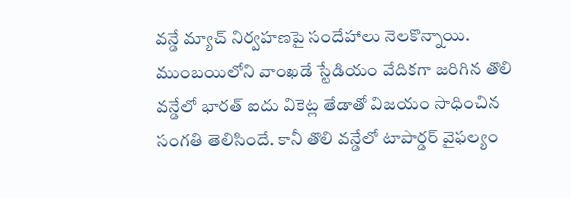వన్డే మ్యాచ్ నిర్వహణపై సందేహాలు నెలకొన్నాయి.
ముంబయిలోని వాంఖడే స్టేడియం వేదికగా జరిగిన తొలి వన్డేలో భారత్ ఐదు వికెట్ల తేడాతో విజయం సాధించిన సంగతి తెలిసిందే. కానీ తొలి వన్డేలో టాపార్డర్ వైఫల్యం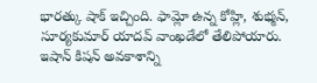భారత్కు షాక్ ఇచ్చింది. ఫామ్లో ఉన్న కోహ్లి, శుభ్మన్, సూర్యకుమార్ యాదవ్ వాంఖడేలో తేలిపోయారు. ఇషాన్ కిషన్ అవకాశాన్ని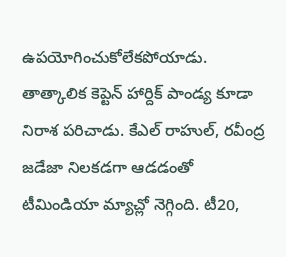ఉపయోగించుకోలేకపోయాడు. తాత్కాలిక కెప్టెన్ హార్దిక్ పాండ్య కూడా నిరాశ పరిచాడు. కేఎల్ రాహుల్, రవీంద్ర జడేజా నిలకడగా ఆడడంతో టీమిండియా మ్యాచ్లో నెగ్గింది. టీ20,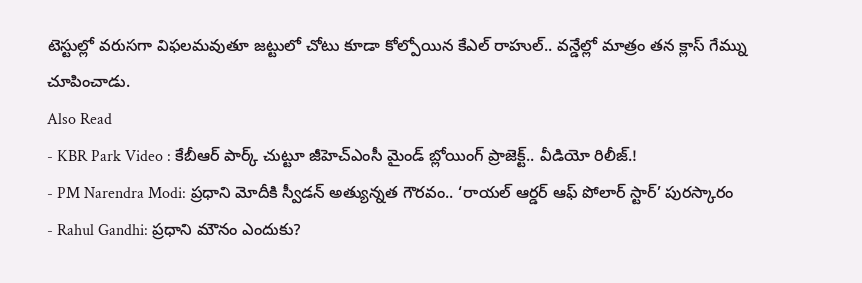టెస్టుల్లో వరుసగా విఫలమవుతూ జట్టులో చోటు కూడా కోల్పోయిన కేఎల్ రాహుల్.. వన్డేల్లో మాత్రం తన క్లాస్ గేమ్ను చూపించాడు.
Also Read
- KBR Park Video : కేబీఆర్ పార్క్ చుట్టూ జీహెచ్ఎంసీ మైండ్ బ్లోయింగ్ ప్రాజెక్ట్.. వీడియో రిలీజ్.!
- PM Narendra Modi: ప్రధాని మోదీకి స్వీడన్ అత్యున్నత గౌరవం.. ‘రాయల్ ఆర్డర్ ఆఫ్ పోలార్ స్టార్’ పురస్కారం
- Rahul Gandhi: ప్రధాని మౌనం ఎందుకు?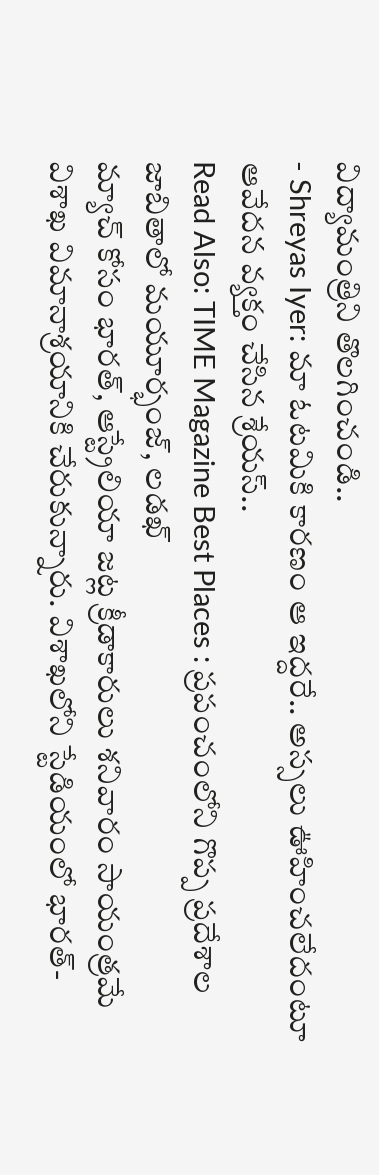విద్యామంత్రిని తొలగించండి..
- Shreyas Iyer: మా ఓటమికి కారణం ఆ ఇద్దరే.. అస్సలు ఊహించలేదంటూ ఆవేదన వ్యక్తం చేసిన శ్రేయస్..
Read Also: TIME Magazine Best Places : ప్రపంచంలోని గొప్ప ప్రదేశాల జాబితాలో మయూర్భంజ్, లడఖ్
మ్యాచ్ కోసం భారత్, ఆస్ట్రేలియా జట్ల క్రీడాకారులు శనివారం సాయంత్రమే విశాఖ విమానాశ్రయానికి చేరుకున్నారు. విశాఖలోని స్టేడియంలో భారత్-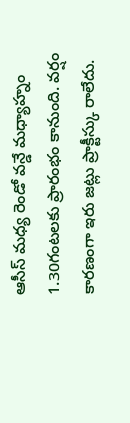ఆసీస్ మధ్య రెండో వన్డే మధ్యాహ్నం 1.30గంటలకు ప్రారంభం కానుంది. వర్షం కారణంగా ఇరు జట్లు ప్రాక్టీస్కు రాలేదు.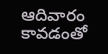ఆదివారం కావడంతో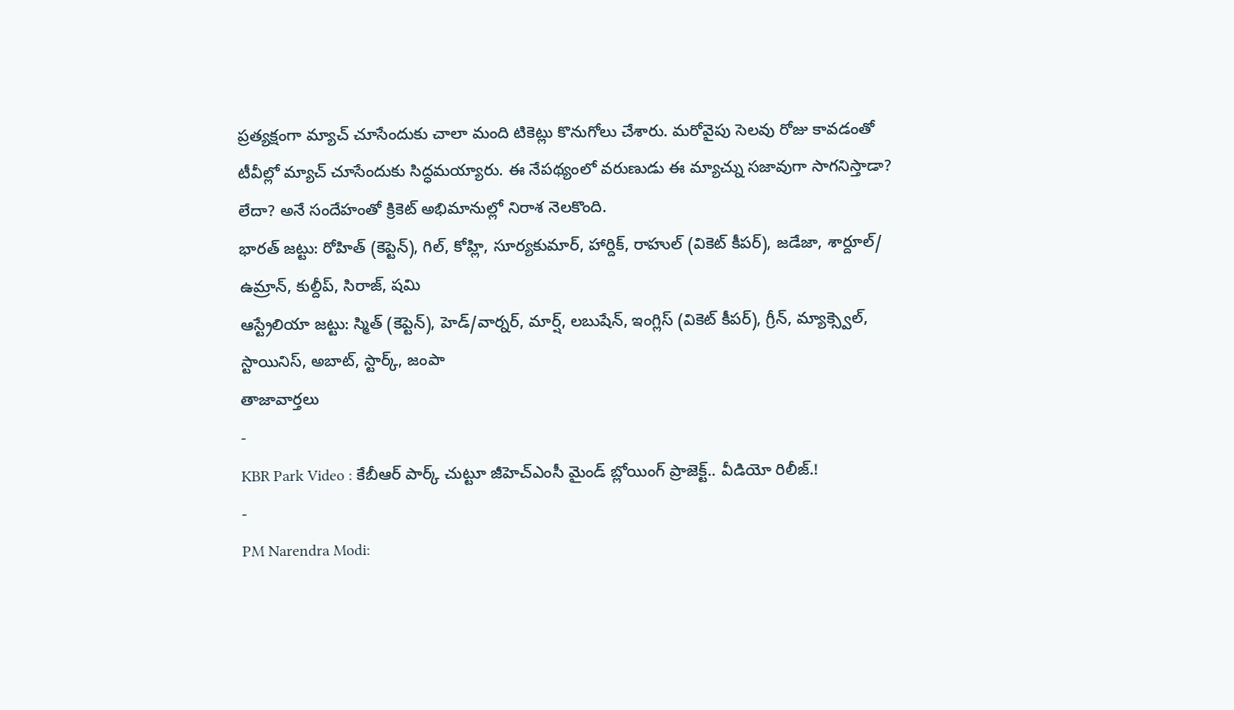ప్రత్యక్షంగా మ్యాచ్ చూసేందుకు చాలా మంది టికెట్లు కొనుగోలు చేశారు. మరోవైపు సెలవు రోజు కావడంతో టీవీల్లో మ్యాచ్ చూసేందుకు సిద్ధమయ్యారు. ఈ నేపథ్యంలో వరుణుడు ఈ మ్యాచ్ను సజావుగా సాగనిస్తాడా? లేదా? అనే సందేహంతో క్రికెట్ అభిమానుల్లో నిరాశ నెలకొంది.
భారత్ జట్టు: రోహిత్ (కెప్టెన్), గిల్, కోహ్లి, సూర్యకుమార్, హార్దిక్, రాహుల్ (వికెట్ కీపర్), జడేజా, శార్దూల్/ ఉమ్రాన్, కుల్దీప్, సిరాజ్, షమి
ఆస్ట్రేలియా జట్టు: స్మిత్ (కెప్టెన్), హెడ్/వార్నర్, మార్ష్, లబుషేన్, ఇంగ్లిస్ (వికెట్ కీపర్), గ్రీన్, మ్యాక్స్వెల్, స్టాయినిస్, అబాట్, స్టార్క్, జంపా
తాజావార్తలు
-
KBR Park Video : కేబీఆర్ పార్క్ చుట్టూ జీహెచ్ఎంసీ మైండ్ బ్లోయింగ్ ప్రాజెక్ట్.. వీడియో రిలీజ్.!
-
PM Narendra Modi: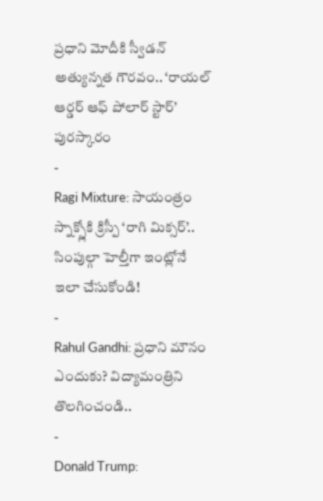ప్రధాని మోదీకి స్వీడన్ అత్యున్నత గౌరవం.. ‘రాయల్ ఆర్డర్ ఆఫ్ పోలార్ స్టార్’ పురస్కారం
-
Ragi Mixture: సాయంత్రం స్నాక్స్లోకి క్రిస్పీ ‘రాగి మిక్సర్’.. సింపుల్గా హెల్తీగా ఇంట్లోనే ఇలా చేసుకోండి!
-
Rahul Gandhi: ప్రధాని మౌనం ఎందుకు? విద్యామంత్రిని తొలగించండి..
-
Donald Trump: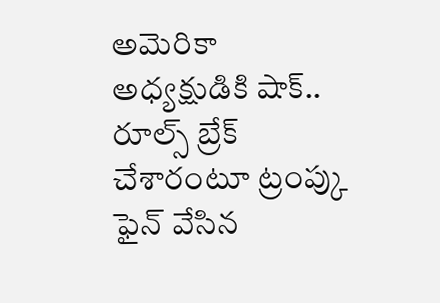అమెరికా అధ్యక్షుడికి షాక్.. రూల్స్ బ్రేక్ చేశారంటూ ట్రంప్కు ఫైన్ వేసిన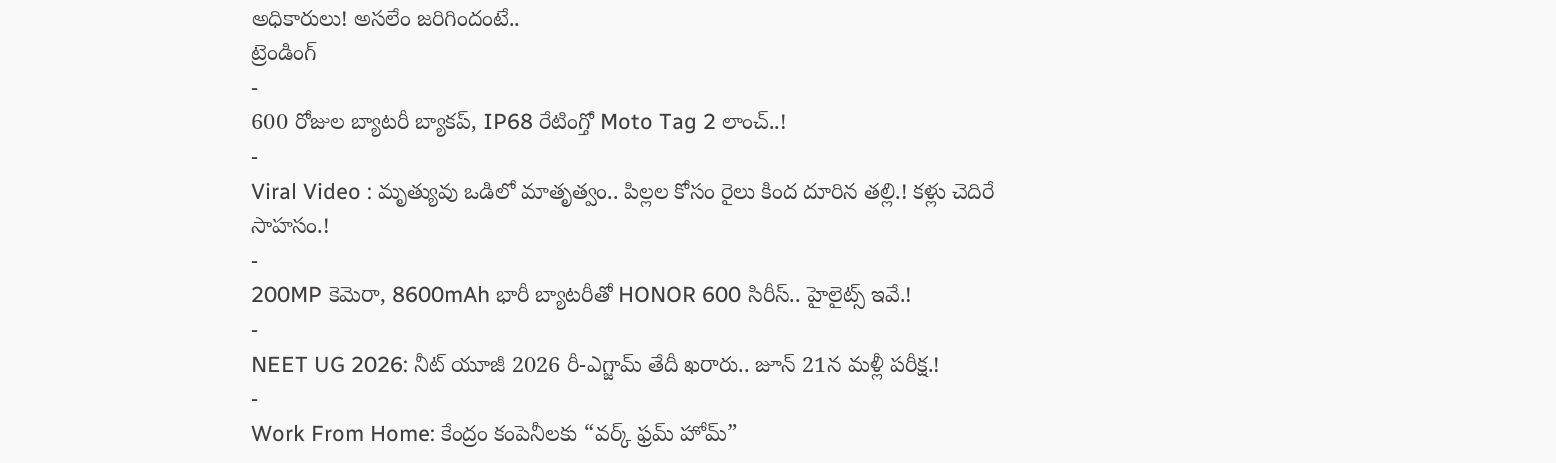అధికారులు! అసలేం జరిగిందంటే..
ట్రెండింగ్
-
600 రోజుల బ్యాటరీ బ్యాకప్, IP68 రేటింగ్తో Moto Tag 2 లాంచ్..!
-
Viral Video : మృత్యువు ఒడిలో మాతృత్వం.. పిల్లల కోసం రైలు కింద దూరిన తల్లి.! కళ్లు చెదిరే సాహసం.!
-
200MP కెమెరా, 8600mAh భారీ బ్యాటరీతో HONOR 600 సిరీస్.. హైలైట్స్ ఇవే.!
-
NEET UG 2026: నీట్ యూజీ 2026 రీ-ఎగ్జామ్ తేదీ ఖరారు.. జూన్ 21న మళ్లీ పరీక్ష.!
-
Work From Home: కేంద్రం కంపెనీలకు “వర్క్ ఫ్రమ్ హోమ్”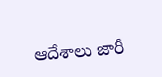ఆదేశాలు జారీ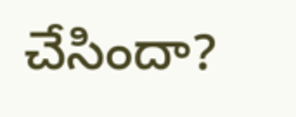చేసిందా?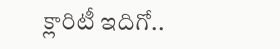క్లారిటీ ఇదిగో..